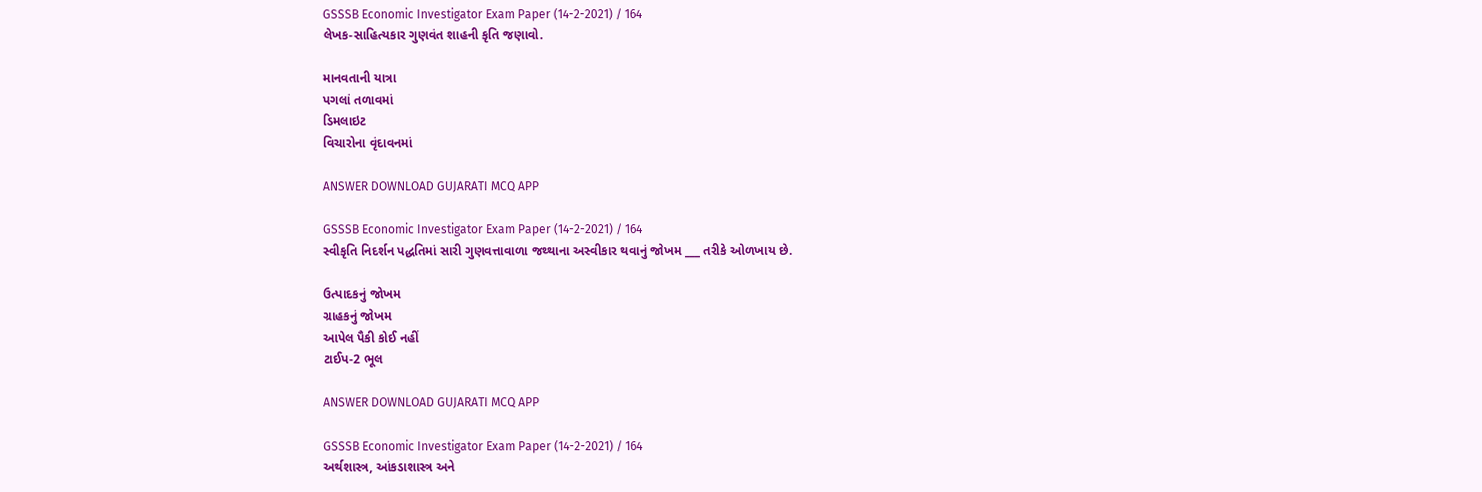GSSSB Economic Investigator Exam Paper (14-2-2021) / 164
લેખક-સાહિત્યકાર ગુણવંત શાહની કૃતિ જણાવો.

માનવતાની યાત્રા
પગલાં તળાવમાં
ડિમલાઇટ
વિચારોના વૃંદાવનમાં

ANSWER DOWNLOAD GUJARATI MCQ APP

GSSSB Economic Investigator Exam Paper (14-2-2021) / 164
સ્વીકૃતિ નિદર્શન પદ્ધતિમાં સારી ગુણવત્તાવાળા જથ્થાના અસ્વીકાર થવાનું જોખમ ___ તરીકે ઓળખાય છે.

ઉત્પાદકનું જોખમ
ગ્રાહકનું જોખમ
આપેલ પૈકી કોઈ નહીં
ટાઈપ-2 ભૂલ

ANSWER DOWNLOAD GUJARATI MCQ APP

GSSSB Economic Investigator Exam Paper (14-2-2021) / 164
અર્થશાસ્ત્ર, આંકડાશાસ્ત્ર અને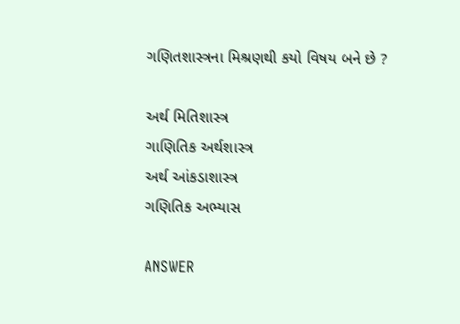ગણિતશાસ્ત્રના મિશ્રણથી કયો વિષય બને છે ?

અર્થ મિતિશાસ્ત્ર
ગાણિતિક અર્થશાસ્ત્ર
અર્થ આંકડાશાસ્ત્ર
ગણિતિક અભ્યાસ

ANSWER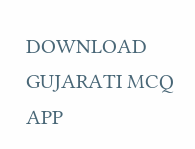DOWNLOAD GUJARATI MCQ APP